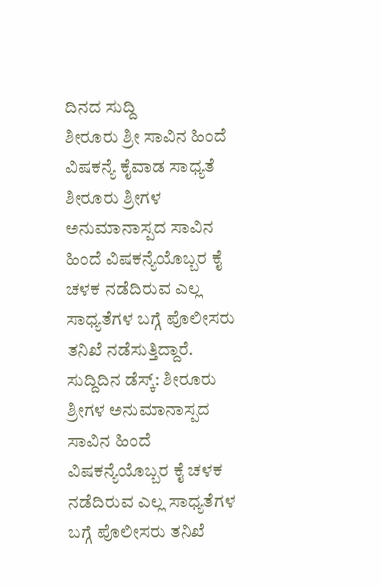ದಿನದ ಸುದ್ದಿ
ಶೀರೂರು ಶ್ರೀ ಸಾವಿನ ಹಿಂದೆ ವಿಷಕನ್ಯೆ ಕೈವಾಡ ಸಾಧ್ಯತೆ
ಶೀರೂರು ಶ್ರೀಗಳ ಅನುಮಾನಾಸ್ಪದ ಸಾವಿನ ಹಿಂದೆ ವಿಷಕನ್ಯೆಯೊಬ್ಬರ ಕೈ ಚಳಕ ನಡೆದಿರುವ ಎಲ್ಲ ಸಾಧ್ಯತೆಗಳ ಬಗ್ಗೆ ಪೊಲೀಸರು ತನಿಖೆ ನಡೆಸುತ್ತಿದ್ದಾರೆ.
ಸುದ್ದಿದಿನ ಡೆಸ್ಕ್: ಶೀರೂರು ಶ್ರೀಗಳ ಅನುಮಾನಾಸ್ಪದ ಸಾವಿನ ಹಿಂದೆ ವಿಷಕನ್ಯೆಯೊಬ್ಬರ ಕೈ ಚಳಕ ನಡೆದಿರುವ ಎಲ್ಲ ಸಾಧ್ಯತೆಗಳ ಬಗ್ಗೆ ಪೊಲೀಸರು ತನಿಖೆ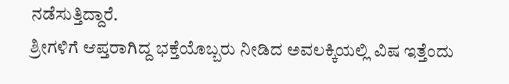ನಡೆಸುತ್ತಿದ್ದಾರೆ.
ಶ್ರೀಗಳಿಗೆ ಆಪ್ತರಾಗಿದ್ದ ಭಕ್ತೆಯೊಬ್ಬರು ನೀಡಿದ ಅವಲಕ್ಕಿಯಲ್ಲಿ ವಿಷ ಇತ್ತೆಂದು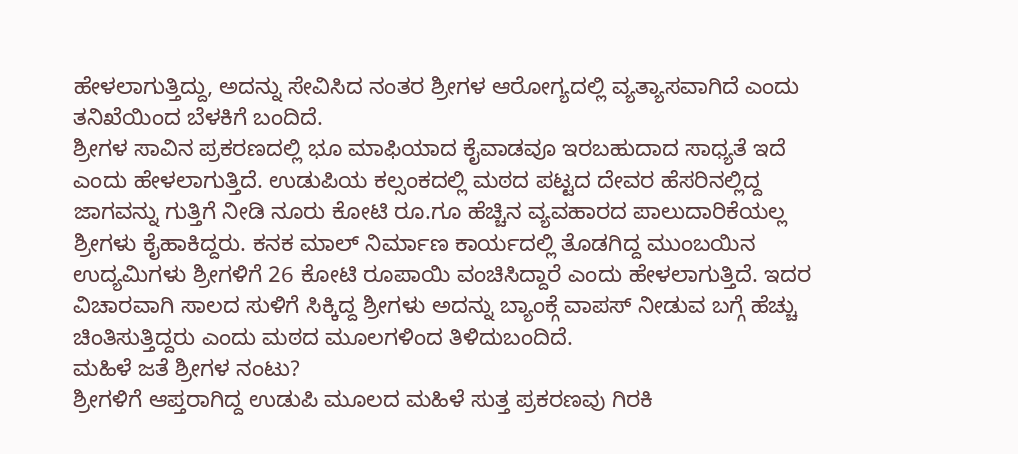ಹೇಳಲಾಗುತ್ತಿದ್ದು, ಅದನ್ನು ಸೇವಿಸಿದ ನಂತರ ಶ್ರೀಗಳ ಆರೋಗ್ಯದಲ್ಲಿ ವ್ಯತ್ಯಾಸವಾಗಿದೆ ಎಂದು ತನಿಖೆಯಿಂದ ಬೆಳಕಿಗೆ ಬಂದಿದೆ.
ಶ್ರೀಗಳ ಸಾವಿನ ಪ್ರಕರಣದಲ್ಲಿ ಭೂ ಮಾಫಿಯಾದ ಕೈವಾಡವೂ ಇರಬಹುದಾದ ಸಾಧ್ಯತೆ ಇದೆ ಎಂದು ಹೇಳಲಾಗುತ್ತಿದೆ. ಉಡುಪಿಯ ಕಲ್ಸಂಕದಲ್ಲಿ ಮಠದ ಪಟ್ಟದ ದೇವರ ಹೆಸರಿನಲ್ಲಿದ್ದ ಜಾಗವನ್ನು ಗುತ್ತಿಗೆ ನೀಡಿ ನೂರು ಕೋಟಿ ರೂ.ಗೂ ಹೆಚ್ಚಿನ ವ್ಯವಹಾರದ ಪಾಲುದಾರಿಕೆಯಲ್ಲ ಶ್ರೀಗಳು ಕೈಹಾಕಿದ್ದರು. ಕನಕ ಮಾಲ್ ನಿರ್ಮಾಣ ಕಾರ್ಯದಲ್ಲಿ ತೊಡಗಿದ್ದ ಮುಂಬಯಿನ ಉದ್ಯಮಿಗಳು ಶ್ರೀಗಳಿಗೆ 26 ಕೋಟಿ ರೂಪಾಯಿ ವಂಚಿಸಿದ್ದಾರೆ ಎಂದು ಹೇಳಲಾಗುತ್ತಿದೆ. ಇದರ ವಿಚಾರವಾಗಿ ಸಾಲದ ಸುಳಿಗೆ ಸಿಕ್ಕಿದ್ದ ಶ್ರೀಗಳು ಅದನ್ನು ಬ್ಯಾಂಕ್ಗೆ ವಾಪಸ್ ನೀಡುವ ಬಗ್ಗೆ ಹೆಚ್ಚು ಚಿಂತಿಸುತ್ತಿದ್ದರು ಎಂದು ಮಠದ ಮೂಲಗಳಿಂದ ತಿಳಿದುಬಂದಿದೆ.
ಮಹಿಳೆ ಜತೆ ಶ್ರೀಗಳ ನಂಟು?
ಶ್ರೀಗಳಿಗೆ ಆಪ್ತರಾಗಿದ್ದ ಉಡುಪಿ ಮೂಲದ ಮಹಿಳೆ ಸುತ್ತ ಪ್ರಕರಣವು ಗಿರಕಿ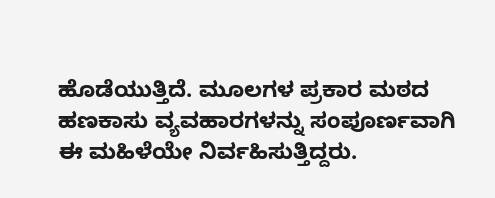ಹೊಡೆಯುತ್ತಿದೆ. ಮೂಲಗಳ ಪ್ರಕಾರ ಮಠದ ಹಣಕಾಸು ವ್ಯವಹಾರಗಳನ್ನು ಸಂಪೂರ್ಣವಾಗಿ ಈ ಮಹಿಳೆಯೇ ನಿರ್ವಹಿಸುತ್ತಿದ್ದರು.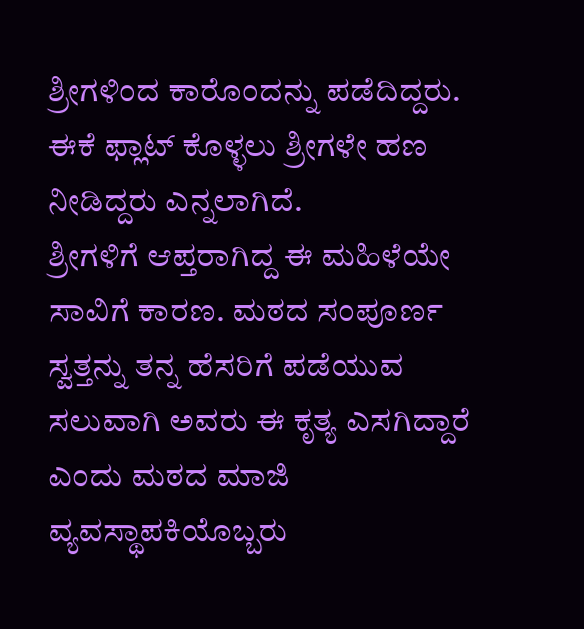ಶ್ರೀಗಳಿಂದ ಕಾರೊಂದನ್ನು ಪಡೆದಿದ್ದರು. ಈಕೆ ಫ್ಲಾಟ್ ಕೊಳ್ಳಲು ಶ್ರೀಗಳೇ ಹಣ ನೀಡಿದ್ದರು ಎನ್ನಲಾಗಿದೆ.
ಶ್ರೀಗಳಿಗೆ ಆಪ್ತರಾಗಿದ್ದ ಈ ಮಹಿಳೆಯೇ ಸಾವಿಗೆ ಕಾರಣ. ಮಠದ ಸಂಪೂರ್ಣ ಸ್ವತ್ತನ್ನು ತನ್ನ ಹೆಸರಿಗೆ ಪಡೆಯುವ ಸಲುವಾಗಿ ಅವರು ಈ ಕೃತ್ಯ ಎಸಗಿದ್ದಾರೆ ಎಂದು ಮಠದ ಮಾಜಿ ವ್ಯವಸ್ಥಾಪಕಿಯೊಬ್ಬರು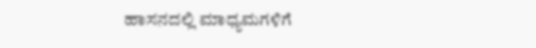ಹಾಸನದಲ್ಲಿ ಮಾಧ್ಯಮಗಳಿಗೆ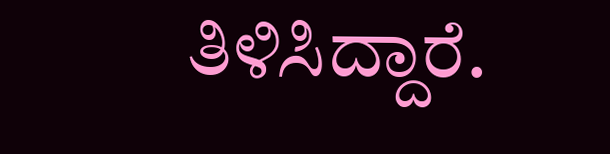ತಿಳಿಸಿದ್ದಾರೆ.